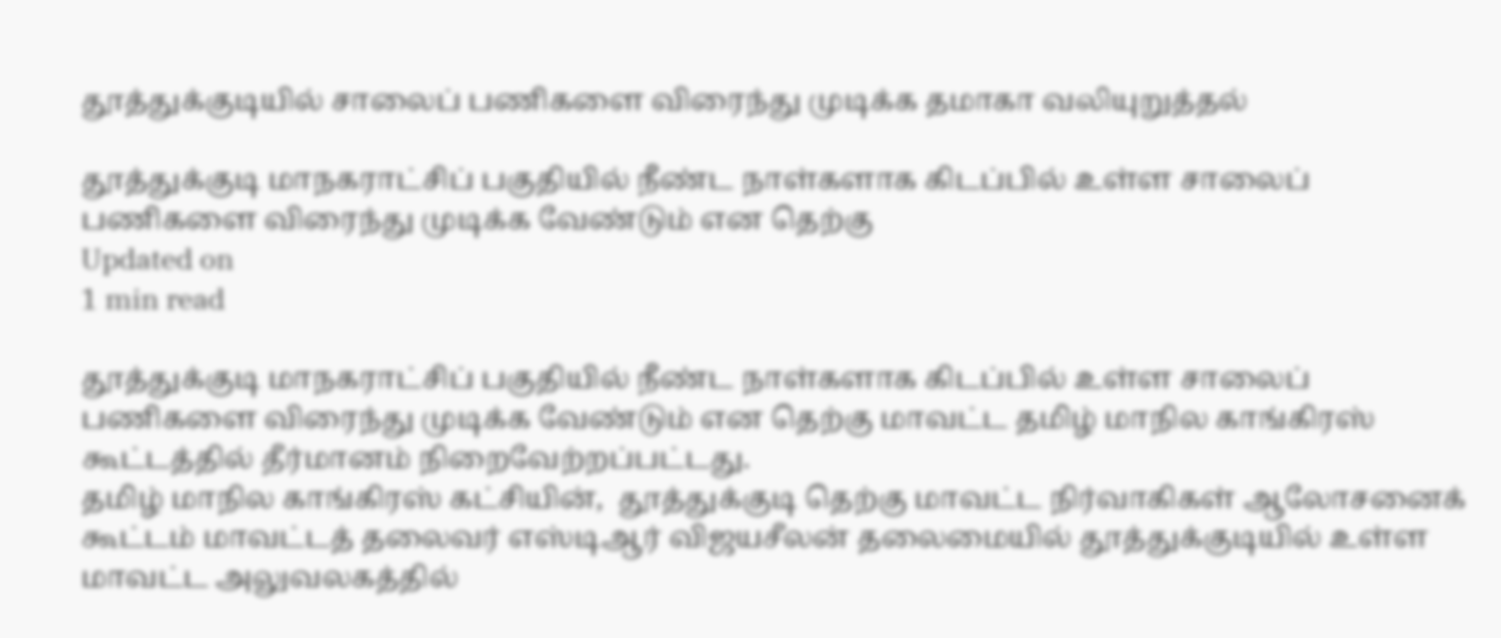தூத்துக்குடியில் சாலைப் பணிகளை விரைந்து முடிக்க தமாகா வலியுறுத்தல்

தூத்துக்குடி மாநகராட்சிப் பகுதியில் நீண்ட நாள்களாக கிடப்பில் உள்ள சாலைப் பணிகளை விரைந்து முடிக்க வேண்டும் என தெற்கு
Updated on
1 min read

தூத்துக்குடி மாநகராட்சிப் பகுதியில் நீண்ட நாள்களாக கிடப்பில் உள்ள சாலைப் பணிகளை விரைந்து முடிக்க வேண்டும் என தெற்கு மாவட்ட தமிழ் மாநில காங்கிரஸ் கூட்டத்தில் தீர்மானம் நிறைவேற்றப்பட்டது.
தமிழ் மாநில காங்கிரஸ் கட்சியின்,  தூத்துக்குடி தெற்கு மாவட்ட நிர்வாகிகள் ஆலோசனைக் கூட்டம் மாவட்டத் தலைவர் எஸ்டிஆர் விஜயசீலன் தலைமையில் தூத்துக்குடியில் உள்ள மாவட்ட அலுவலகத்தில்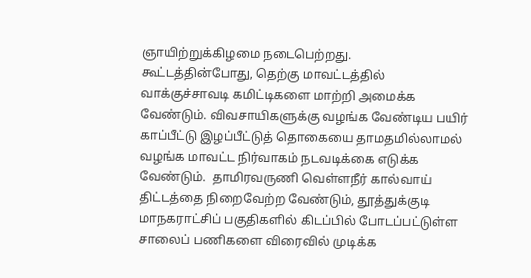ஞாயிற்றுக்கிழமை நடைபெற்றது.
கூட்டத்தின்போது, தெற்கு மாவட்டத்தில் வாக்குச்சாவடி கமிட்டிகளை மாற்றி அமைக்க வேண்டும். விவசாயிகளுக்கு வழங்க வேண்டிய பயிர் காப்பீட்டு இழப்பீட்டுத் தொகையை தாமதமில்லாமல் வழங்க மாவட்ட நிர்வாகம் நடவடிக்கை எடுக்க வேண்டும்.  தாமிரவருணி வெள்ளநீர் கால்வாய் திட்டத்தை நிறைவேற்ற வேண்டும், தூத்துக்குடி மாநகராட்சிப் பகுதிகளில் கிடப்பில் போடப்பட்டுள்ள சாலைப் பணிகளை விரைவில் முடிக்க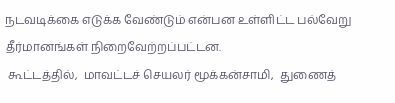நடவடிக்கை எடுக்க வேண்டும் என்பன உள்ளிட்ட பல்வேறு தீர்மானங்கள் நிறைவேற்றப்பட்டன.
 கூட்டத்தில்,  மாவட்டச் செயலர் மூக்கன்சாமி,  துணைத்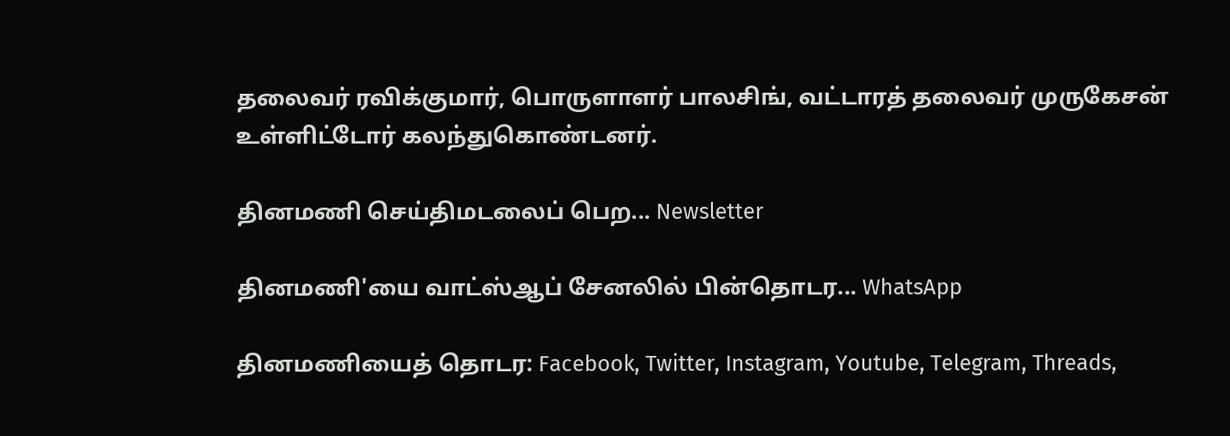தலைவர் ரவிக்குமார், பொருளாளர் பாலசிங், வட்டாரத் தலைவர் முருகேசன் உள்ளிட்டோர் கலந்துகொண்டனர்.

தினமணி செய்திமடலைப் பெற... Newsletter

தினமணி'யை வாட்ஸ்ஆப் சேனலில் பின்தொடர... WhatsApp

தினமணியைத் தொடர: Facebook, Twitter, Instagram, Youtube, Telegram, Threads,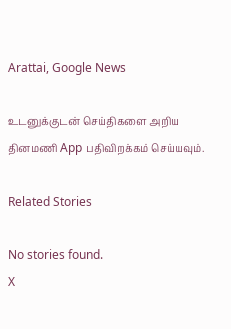Arattai, Google News

உடனுக்குடன் செய்திகளை அறிய தினமணி App பதிவிறக்கம் செய்யவும்.

Related Stories

No stories found.
X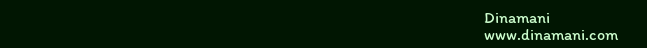Dinamani
www.dinamani.com